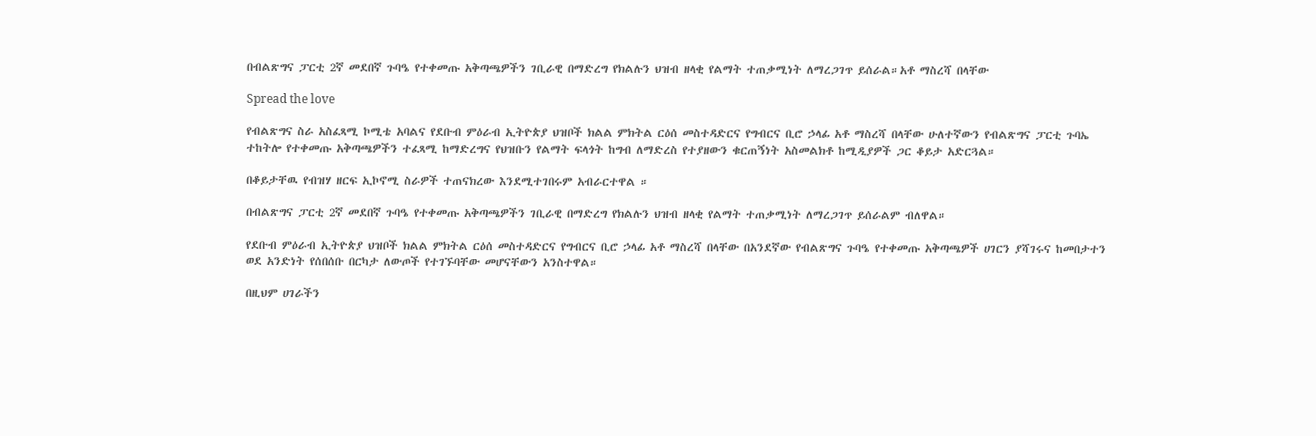በብልጽግና ፓርቲ 2ኛ መደበኛ ጉባዔ የተቀመጡ አቅጣጫዎችን ገቢራዊ በማድረግ የክልሉን ህዝብ ዘላቂ የልማት ተጠቃሚነት ለማረጋገጥ ይሰራል።አቶ ማስረሻ በላቸው

Spread the love

የብልጽግና ስራ አስፈጻሚ ኮሚቴ አባልና የደቡብ ምዕራብ ኢትዮጵያ ህዝቦች ክልል ምክትል ርዕሰ መስተዳድርና የግብርና ቢሮ ኃላፊ አቶ ማስረሻ በላቸው ሁለተኛውን የብልጽግና ፓርቲ ጉባኤ ተከትሎ የተቀመጡ አቅጣጫዎችን ተፈጻሚ ከማድረግና የህዝቡን የልማት ፍላጎት ከግብ ለማድረስ የተያዘውን ቁርጠኝነት አስመልክቶ ከሚዲያዎች ጋር ቆይታ አድርጓል።

በቆይታቸዉ የብዝሃ ዘርፍ ኢኮኖሚ ስራዎች ተጠናክረው እንደሚተገበሩም አብራርተዋል ።

በብልጽግና ፓርቲ 2ኛ መደበኛ ጉባዔ የተቀመጡ አቅጣጫዎችን ገቢራዊ በማድረግ የክልሉን ህዝብ ዘላቂ የልማት ተጠቃሚነት ለማረጋገጥ ይሰራልም ብለዋል።

የደቡብ ምዕራብ ኢትዮጵያ ህዝቦች ክልል ምክትል ርዕሰ መስተዳድርና የግብርና ቢሮ ኃላፊ አቶ ማስረሻ በላቸው በአንደኛው የብልጽግና ጉባዔ የተቀመጡ አቅጣጫዎች ሀገርን ያሻገሩና ከመበታተን ወደ አንድነት የሰበሰቡ በርካታ ለውጦች የተገኙባቸው መሆናቸውን አንስተዋል።

በዚህም ሀገራችን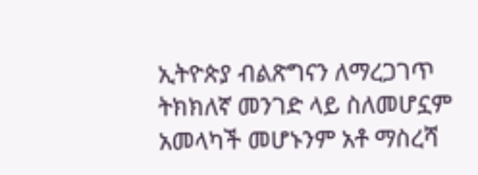ኢትዮጵያ ብልጽግናን ለማረጋገጥ ትክክለኛ መንገድ ላይ ስለመሆኗም አመላካች መሆኑንም አቶ ማስረሻ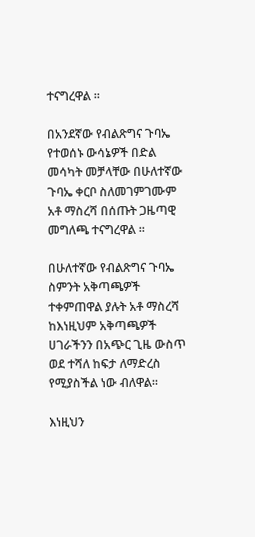ተናግረዋል ።

በአንደኛው የብልጽግና ጉባኤ የተወሰኑ ውሳኔዎች በድል መሳካት መቻላቸው በሁለተኛው ጉባኤ ቀርቦ ስለመገምገሙም አቶ ማስረሻ በሰጡት ጋዜጣዊ መግለጫ ተናግረዋል ።

በሁለተኛው የብልጽግና ጉባኤ ስምንት አቅጣጫዎች ተቀምጠዋል ያሉት አቶ ማስረሻ ከእነዚህም አቅጣጫዎች ሀገራችንን በአጭር ጊዜ ውስጥ ወደ ተሻለ ከፍታ ለማድረስ የሚያስችል ነው ብለዋል።

እነዚህን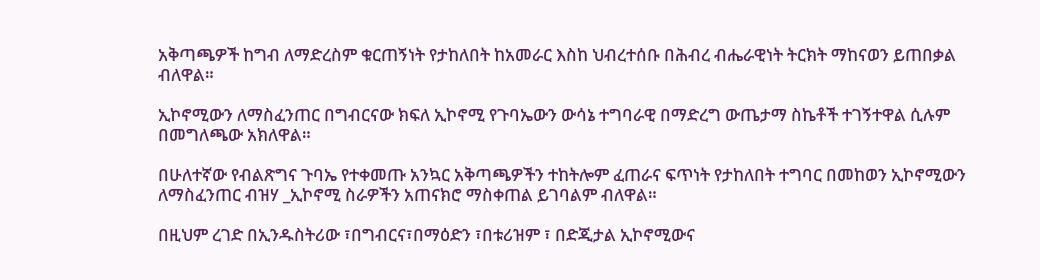አቅጣጫዎች ከግብ ለማድረስም ቁርጠኝነት የታከለበት ከአመራር እስከ ህብረተሰቡ በሕብረ ብሔራዊነት ትርክት ማከናወን ይጠበቃል ብለዋል።

ኢኮኖሚውን ለማስፈንጠር በግብርናው ክፍለ ኢኮኖሚ የጉባኤውን ውሳኔ ተግባራዊ በማድረግ ውጤታማ ስኬቶች ተገኝተዋል ሲሉም በመግለጫው አክለዋል።

በሁለተኛው የብልጽግና ጉባኤ የተቀመጡ አንኳር አቅጣጫዎችን ተከትሎም ፈጠራና ፍጥነት የታከለበት ተግባር በመከወን ኢኮኖሚውን ለማስፈንጠር ብዝሃ _ኢኮኖሚ ስራዎችን አጠናክሮ ማስቀጠል ይገባልም ብለዋል።

በዚህም ረገድ በኢንዱስትሪው ፣በግብርና፣በማዕድን ፣በቱሪዝም ፣ በድጂታል ኢኮኖሚውና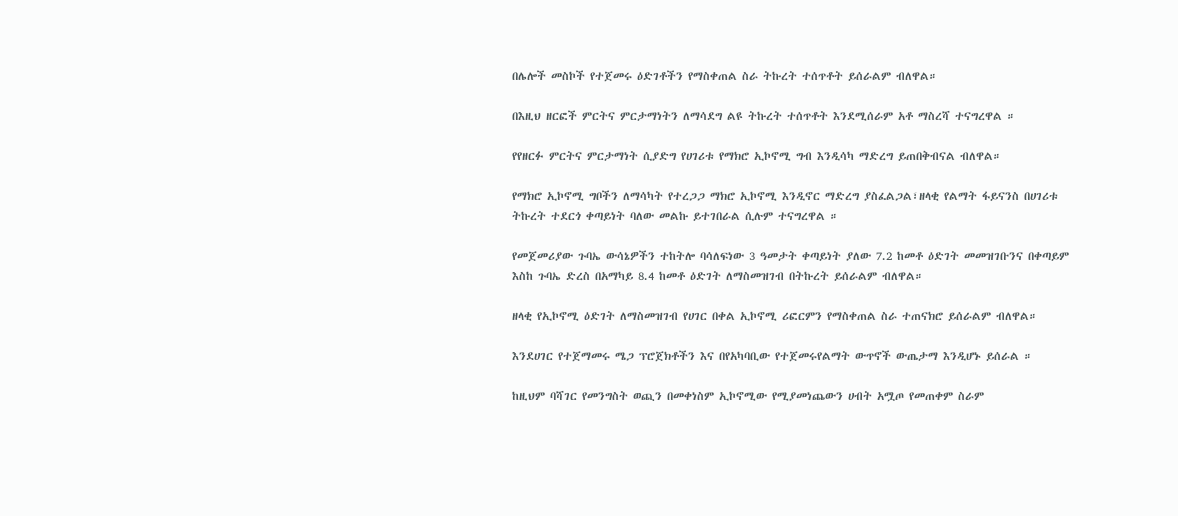በሌሎች መስኮች የተጀመሩ ዕድገቶችን የማስቀጠል ስራ ትኩረት ተሰጥቶት ይሰራልም ብለዋል።

በእዚህ ዘርፎች ምርትና ምርታማነትን ለማሳደግ ልዩ ትኩረት ተሰጥቶት እንደሚሰራም አቶ ማስረሻ ተናግረዋል ።

የየዘርፉ ምርትና ምርታማነት ሲያድግ የሀገሪቱ የማክሮ ኢኮኖሚ ግብ እንዲሳካ ማድረግ ይጠበቅብናል ብለዋል።

የማክሮ ኢኮኖሚ ግቦችን ለማሳካት የተረጋጋ ማክሮ ኢኮኖሚ እንዲኖር ማድረግ ያስፈልጋል፣ዘላቂ የልማት ፋይናንስ በሀገሪቱ ትኩረት ተደርጎ ቀጣይነት ባለው መልኩ ይተገበራል ሲሉም ተናግረዋል ።

የመጀመሪያው ጉባኤ ውሳኔዎችን ተከትሎ ባሳለፍነው 3 ዓመታት ቀጣይነት ያለው 7.2 ከመቶ ዕድገት መመዝገቡንና በቀጣይም እስከ ጉባኤ ድረስ በአማካይ 8.4 ከመቶ ዕድገት ለማስመዝገብ በትኩረት ይሰራልም ብለዋል።

ዘላቂ የኢኮኖሚ ዕድገት ለማስመዝገብ የሀገር በቀል ኢኮኖሚ ሪፎርምን የማስቀጠል ስራ ተጠናክሮ ይሰራልም ብለዋል።

እንደሀገር የተጀማመሩ ሜጋ ፕሮጀክቶችን እና በየአካባቢው የተጀመሩየልማት ውጥኖች ውጤታማ እንዲሆኑ ይሰራል ።

ከዚህም ባሻገር የመንግስት ወጪን በመቀነስም ኢኮኖሚው የሚያመነጨውን ሀብት አሟጦ የመጠቀም ስራም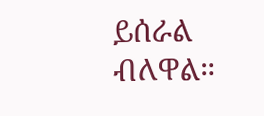ይሰራል ብለዋል።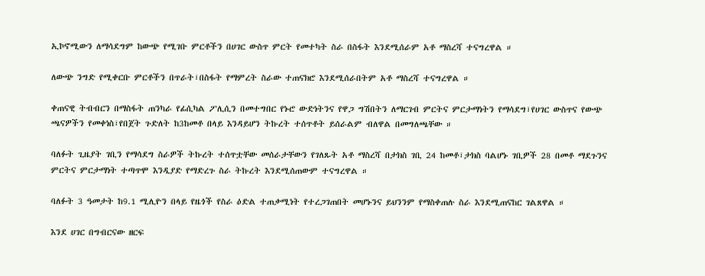ኢኮኖሚውን ለማሳደግም ከውጭ የሚገቡ ምርቶችን በሀገር ውስጥ ምርት የመተካት ስራ በስፋት እንደሚሰራም አቶ ማስረሻ ተናግረዋል ።

ለውጭ ንግድ የሚቀርቡ ምርቶችን በጥራት፣በስፋት የማምረት ስራው ተጠናክሮ እንደሚሰራበትም አቶ ማስረሻ ተናግረዋል ።

ቀጠናዊ ትብብርን በማስፋት ጠንካራ የፊሲካል ፖሊሲን በመተግበር የኑሮ ውድነትንና የዋጋ ግሽበትን ለማርገብ ምርትና ምርታማነትን የማሳደግ፣የሀገር ውስጥና የውጭ ጫናዎችን የመቀነስ፣የበጀት ጉድለት ከ3ከመቶ በላይ እንዳይሆን ትኩረት ተሰጥቶት ይሰራልም ብለዋል በመግለጫቸው ።

ባለፉት ጊዜያት ገቢን የማሳደግ ስራዎች ትኩረት ተሰጥቷቸው መሰራታቸውን የገለጹት አቶ ማስረሻ በታክስ ገቢ 24 ከመቶ፣ታክስ ባልሆኑ ገቢዎች 28 በመቶ ማደጉንና ምርትና ምርታማነት ተጣጥሞ እንዲያድ የማድረጉ ስራ ትኩረት እንደሚሰጠውም ተናግረዋል ።

ባለፉት 3 ዓመታት ከ9.1 ሚሊዮን በላይ የዜጎች የስራ ዕድል ተጠቃሚነት የተረጋገጠበት መሆኑንና ይህንንም የማስቀጠሉ ስራ እንደሚጠናከር ገልጸዋል ።

እንደ ሀገር በግብርናው ዘርፍ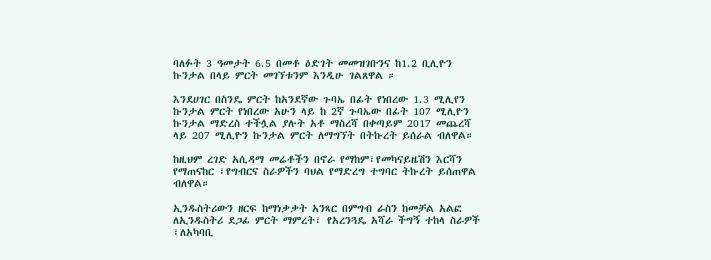ባለፉት 3 ዓመታት 6.5 በመቶ ዕድገት መመዝገቡንና ከ1.2 ቢሊዮን ኩንታል በላይ ምርት መገኘቱንም እንዲሁ ገልጸዋል ።

እንደሀገር በስንዴ ምርት ከአንደኛው ጉባኤ በፊት የነበረው 1.3 ሚሊየን ኩንታል ምርት የነበረው አሁን ላይ ከ 2ኛ ጉባኤው በፊት 107 ሚሊዮን ኩንታል ማድረስ ተችሏል ያሉት አቶ ማስረሻ በቀጣይም 2017 መጨረሻ ላይ 207 ሚሊዮን ኩንታል ምርት ለማግኘት በትኩረት ይሰራል ብለዋል።

ከዚህም ረገድ አሲዳማ መሬቶችን በኖራ የማከም፣የመካናይዜሽን እርሻን የማጠናከር ፣የግብርና ስራዎችን ባህል የማድረግ ተግባር ትኩረት ይሰጠዋል ብለዋል።

ኢንዱስትሪውን ዘርፍ ከማነቃቃት አንጻር በምግብ ራስን ከመቻል አልፎ ለኢንዱስትሪ ደጋፊ ምርት ማምረት፣ የአረንጓዴ አሻራ ችግኝ ተከላ ስራዎች ፣ለአካባቢ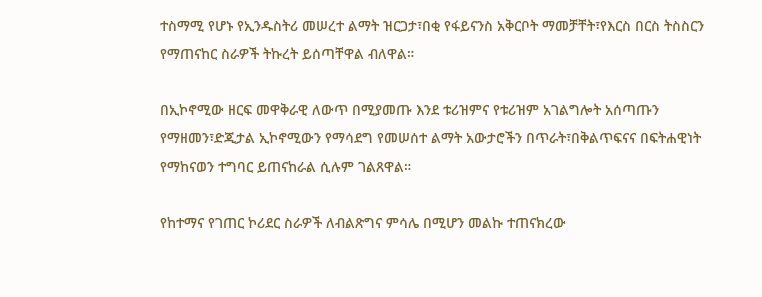ተስማሚ የሆኑ የኢንዱስትሪ መሠረተ ልማት ዝርጋታ፣በቂ የፋይናንስ አቅርቦት ማመቻቸት፣የእርስ በርስ ትስስርን የማጠናከር ስራዎች ትኩረት ይሰጣቸዋል ብለዋል።

በኢኮኖሚው ዘርፍ መዋቅራዊ ለውጥ በሚያመጡ እንደ ቱሪዝምና የቱሪዝም አገልግሎት አሰጣጡን የማዘመን፣ድጂታል ኢኮኖሚውን የማሳደግ የመሠሰተ ልማት አውታሮችን በጥራት፣በቅልጥፍናና በፍትሐዊነት የማከናወን ተግባር ይጠናከራል ሲሉም ገልጸዋል።

የከተማና የገጠር ኮሪደር ስራዎች ለብልጽግና ምሳሌ በሚሆን መልኩ ተጠናክረው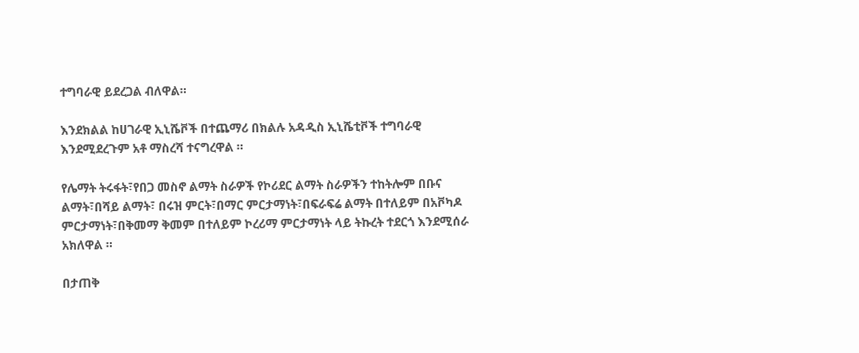ተግባራዊ ይደረጋል ብለዋል።

እንደክልል ከሀገራዊ ኢኒሼቮች በተጨማሪ በክልሉ አዳዲስ ኢኒሼቲቮች ተግባራዊ እንደሚደረጉም አቶ ማስረሻ ተናግረዋል ።

የሌማት ትሩፋት፣የበጋ መስኖ ልማት ስራዎች የኮሪደር ልማት ስራዎችን ተከትሎም በቡና ልማት፣በሻይ ልማት፣ በሩዝ ምርት፣በማር ምርታማነት፣በፍራፍሬ ልማት በተለይም በአቮካዶ ምርታማነት፣በቅመማ ቅመም በተለይም ኮረሪማ ምርታማነት ላይ ትኩረት ተደርጎ እንደሚሰራ አክለዋል ።

በታጠቅ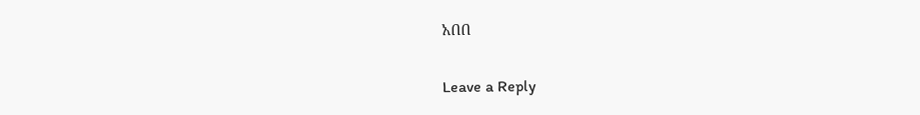አበበ

Leave a Reply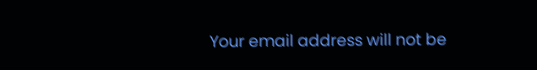Your email address will not be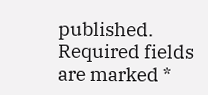published. Required fields are marked *